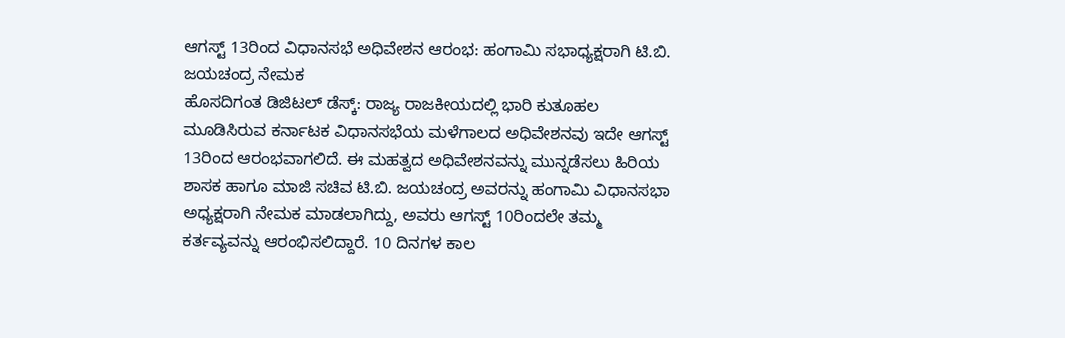ಆಗಸ್ಟ್ 13ರಿಂದ ವಿಧಾನಸಭೆ ಅಧಿವೇಶನ ಆರಂಭ: ಹಂಗಾಮಿ ಸಭಾಧ್ಯಕ್ಷರಾಗಿ ಟಿ.ಬಿ. ಜಯಚಂದ್ರ ನೇಮಕ
ಹೊಸದಿಗಂತ ಡಿಜಿಟಲ್ ಡೆಸ್ಕ್: ರಾಜ್ಯ ರಾಜಕೀಯದಲ್ಲಿ ಭಾರಿ ಕುತೂಹಲ ಮೂಡಿಸಿರುವ ಕರ್ನಾಟಕ ವಿಧಾನಸಭೆಯ ಮಳೆಗಾಲದ ಅಧಿವೇಶನವು ಇದೇ ಆಗಸ್ಟ್ 13ರಿಂದ ಆರಂಭವಾಗಲಿದೆ. ಈ ಮಹತ್ವದ ಅಧಿವೇಶನವನ್ನು ಮುನ್ನಡೆಸಲು ಹಿರಿಯ ಶಾಸಕ ಹಾಗೂ ಮಾಜಿ ಸಚಿವ ಟಿ.ಬಿ. ಜಯಚಂದ್ರ ಅವರನ್ನು ಹಂಗಾಮಿ ವಿಧಾನಸಭಾ ಅಧ್ಯಕ್ಷರಾಗಿ ನೇಮಕ ಮಾಡಲಾಗಿದ್ದು, ಅವರು ಆಗಸ್ಟ್ 10ರಿಂದಲೇ ತಮ್ಮ ಕರ್ತವ್ಯವನ್ನು ಆರಂಭಿಸಲಿದ್ದಾರೆ. 10 ದಿನಗಳ ಕಾಲ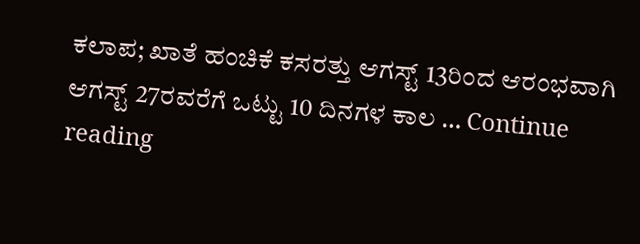ಕಲಾಪ; ಖಾತೆ ಹಂಚಿಕೆ ಕಸರತ್ತು ಆಗಸ್ಟ್ 13ರಿಂದ ಆರಂಭವಾಗಿ ಆಗಸ್ಟ್ 27ರವರೆಗೆ ಒಟ್ಟು 10 ದಿನಗಳ ಕಾಲ … Continue reading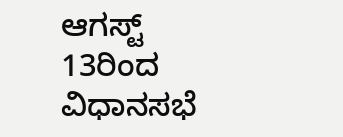ಆಗಸ್ಟ್ 13ರಿಂದ ವಿಧಾನಸಭೆ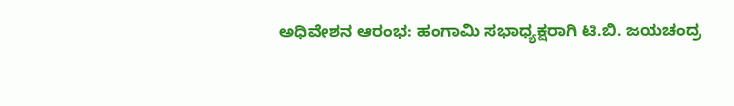ಅಧಿವೇಶನ ಆರಂಭ: ಹಂಗಾಮಿ ಸಭಾಧ್ಯಕ್ಷರಾಗಿ ಟಿ.ಬಿ. ಜಯಚಂದ್ರ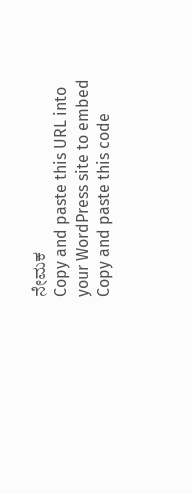ನೇಮಕ
Copy and paste this URL into your WordPress site to embed
Copy and paste this code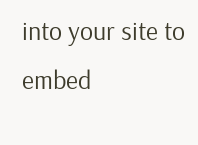into your site to embed